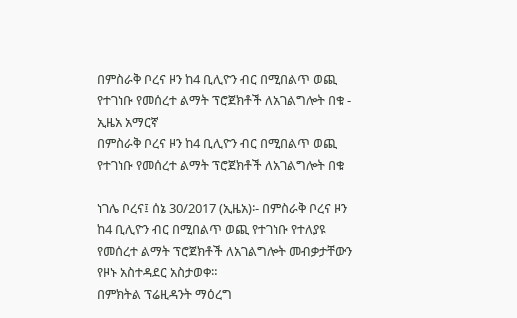በምስራቅ ቦረና ዞን ከ4 ቢሊዮን ብር በሚበልጥ ወጪ የተገነቡ የመሰረተ ልማት ፕሮጀክቶች ለአገልግሎት በቁ - ኢዜአ አማርኛ
በምስራቅ ቦረና ዞን ከ4 ቢሊዮን ብር በሚበልጥ ወጪ የተገነቡ የመሰረተ ልማት ፕሮጀክቶች ለአገልግሎት በቁ

ነገሌ ቦረና፤ ሰኔ 30/2017 (ኢዜአ)፡- በምስራቅ ቦረና ዞን ከ4 ቢሊዮን ብር በሚበልጥ ወጪ የተገነቡ የተለያዩ የመሰረተ ልማት ፕሮጀክቶች ለአገልግሎት መብቃታቸውን የዞኑ አስተዳደር አስታወቀ።
በምክትል ፕሬዚዳንት ማዕረግ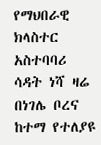የማህበራዊ ክላስተር አስተባባሪ ሳዳት ነሻ ዛሬ በነገሌ ቦረና ከተማ የተለያዩ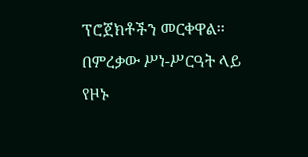ፕሮጀክቶችን መርቀዋል፡፡
በምረቃው ሥነ-ሥርዓት ላይ የዞኑ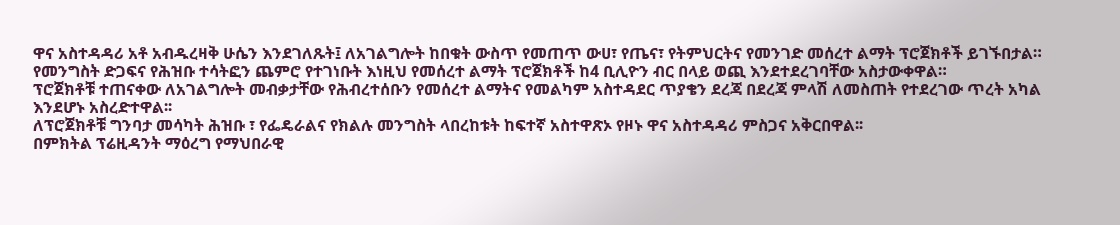ዋና አስተዳዳሪ አቶ አብዱረዛቅ ሁሴን እንደገለጹት፤ ለአገልግሎት ከበቁት ውስጥ የመጠጥ ውሀ፣ የጤና፣ የትምህርትና የመንገድ መሰረተ ልማት ፕሮጀክቶች ይገኙበታል።
የመንግስት ድጋፍና የሕዝቡ ተሳትፎን ጨምሮ የተገነቡት እነዚህ የመሰረተ ልማት ፕሮጀክቶች ከ4 ቢሊዮን ብር በላይ ወጪ እንደተደረገባቸው አስታውቀዋል።
ፕሮጀክቶቹ ተጠናቀው ለአገልግሎት መብቃታቸው የሕብረተሰቡን የመሰረተ ልማትና የመልካም አስተዳደር ጥያቄን ደረጃ በደረጃ ምላሽ ለመስጠት የተደረገው ጥረት አካል እንደሆኑ አስረድተዋል፡፡
ለፕሮጀክቶቹ ግንባታ መሳካት ሕዝቡ ፣ የፌዴራልና የክልሉ መንግስት ላበረከቱት ከፍተኛ አስተዋጽኦ የዞኑ ዋና አስተዳዳሪ ምስጋና አቅርበዋል፡፡
በምክትል ፕሬዚዳንት ማዕረግ የማህበራዊ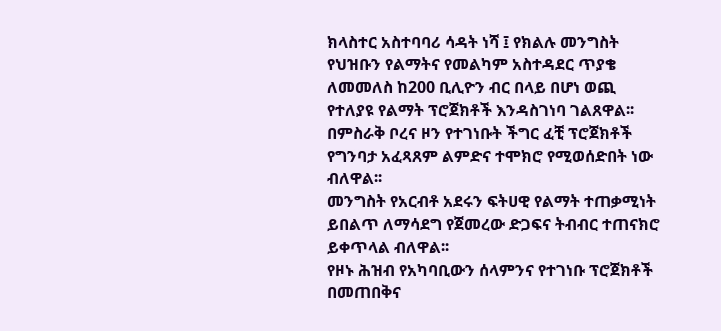ክላስተር አስተባባሪ ሳዳት ነሻ ፤ የክልሉ መንግስት የህዝቡን የልማትና የመልካም አስተዳደር ጥያቄ ለመመለስ ከ200 ቢሊዮን ብር በላይ በሆነ ወጪ የተለያዩ የልማት ፕሮጀክቶች እንዳስገነባ ገልጸዋል፡፡
በምስራቅ ቦረና ዞን የተገነቡት ችግር ፈቺ ፕሮጀክቶች የግንባታ አፈጻጸም ልምድና ተሞክሮ የሚወሰድበት ነው ብለዋል፡፡
መንግስት የአርብቶ አደሩን ፍትሀዊ የልማት ተጠቃሚነት ይበልጥ ለማሳደግ የጀመረው ድጋፍና ትብብር ተጠናክሮ ይቀጥላል ብለዋል፡፡
የዞኑ ሕዝብ የአካባቢውን ሰላምንና የተገነቡ ፕሮጀክቶች በመጠበቅና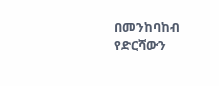በመንከባከብ የድርሻውን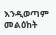እንዲወጣም መልዕከት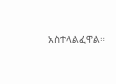አስተላልፈዋል።